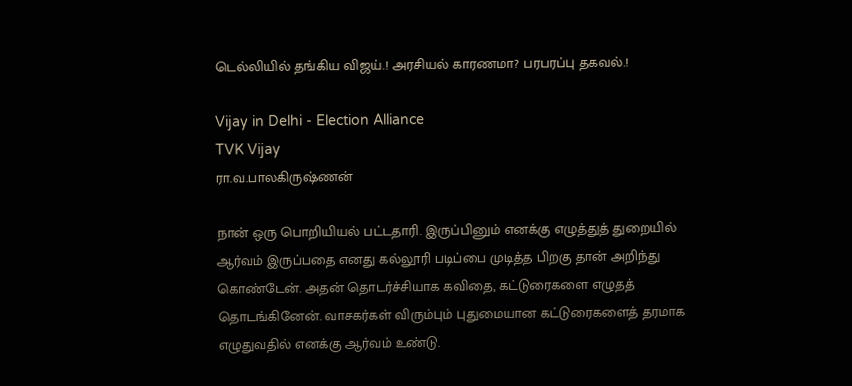டெல்லியில் தங்கிய விஜய்.! அரசியல் காரணமா? பரபரப்பு தகவல்.!

Vijay in Delhi - Election Alliance
TVK Vijay
ரா.வ.பாலகிருஷ்ணன்

நான் ஒரு பொறியியல் பட்டதாரி. இருப்பினும் எனக்கு எழுத்துத் துறையில் ஆர்வம் இருப்பதை எனது கல்லூரி படிப்பை முடித்த பிறகு தான் அறிந்து கொண்டேன். அதன் தொடர்ச்சியாக கவிதை, கட்டுரைகளை எழுதத் தொடங்கினேன். வாசகர்கள் விரும்பும் புதுமையான கட்டுரைகளைத் தரமாக எழுதுவதில் எனக்கு ஆர்வம் உண்டு.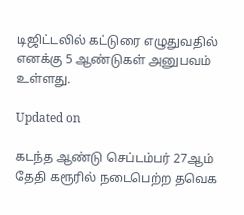டிஜிட்டலில் கட்டுரை எழுதுவதில் எனக்கு 5 ஆண்டுகள் அனுபவம் உள்ளது.

Updated on

கடந்த ஆண்டு செப்டம்பர் 27ஆம் தேதி கரூரில் நடைபெற்ற தவெக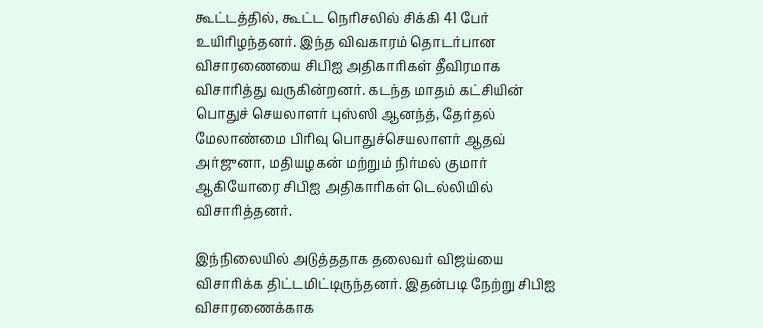கூட்டத்தில், கூட்ட நெரிசலில் சிக்கி 41 பேர் உயிரிழந்தனர். இந்த விவகாரம் தொடர்பான விசாரணையை சிபிஐ அதிகாரிகள் தீவிரமாக விசாரித்து வருகின்றனர். கடந்த மாதம் கட்சியின் பொதுச் செயலாளர் புஸ்ஸி ஆனந்த், தேர்தல் மேலாண்மை பிரிவு பொதுச்செயலாளர் ஆதவ் அர்ஜுனா, மதியழகன் மற்றும் நிர்மல் குமார் ஆகியோரை சிபிஐ அதிகாரிகள் டெல்லியில் விசாரித்தனர்.

இந்நிலையில் அடுத்ததாக தலைவர் விஜய்யை விசாரிக்க திட்டமிட்டிருந்தனர். இதன்படி நேற்று சிபிஐ விசாரணைக்காக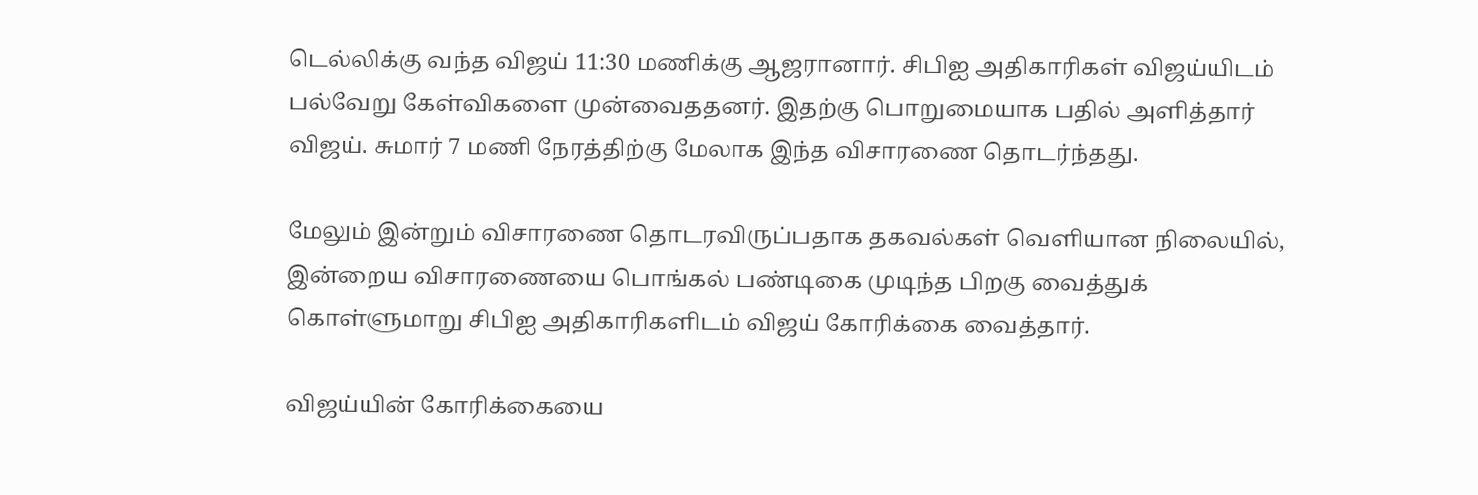டெல்லிக்கு வந்த விஜய் 11:30 மணிக்கு ஆஜரானார். சிபிஐ அதிகாரிகள் விஜய்யிடம் பல்வேறு கேள்விகளை முன்வைததனர். இதற்கு பொறுமையாக பதில் அளித்தார் விஜய். சுமார் 7 மணி நேரத்திற்கு மேலாக இந்த விசாரணை தொடர்ந்தது.

மேலும் இன்றும் விசாரணை தொடரவிருப்பதாக தகவல்கள் வெளியான நிலையில், இன்றைய விசாரணையை பொங்கல் பண்டிகை முடிந்த பிறகு வைத்துக் கொள்ளுமாறு சிபிஐ அதிகாரிகளிடம் விஜய் கோரிக்கை வைத்தார்.

விஜய்யின் கோரிக்கையை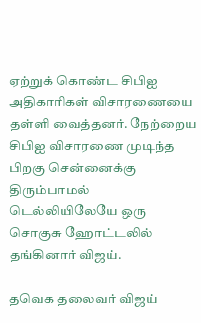ஏற்றுக் கொண்ட சிபிஐ அதிகாரிகள் விசாரணையை தள்ளி வைத்தனர். நேற்றைய சிபிஐ விசாரணை முடிந்த பிறகு சென்னைக்கு திரும்பாமல் டெல்லியிலேயே ஒரு சொகுசு ஹோட்டலில் தங்கினார் விஜய்.

தவெக தலைவர் விஜய்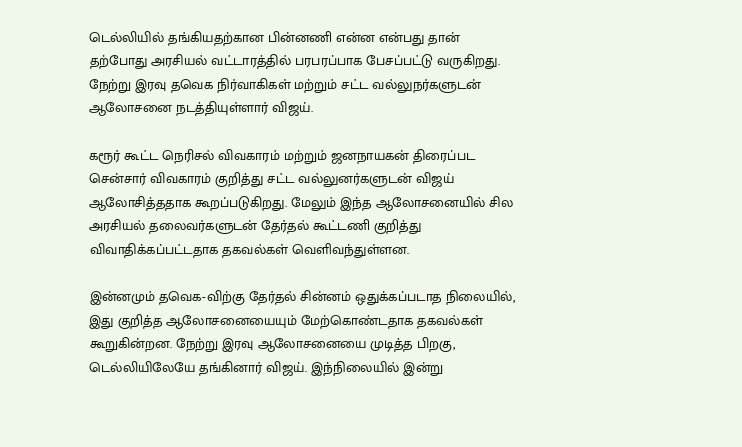டெல்லியில் தங்கியதற்கான பின்னணி என்ன என்பது தான் தற்போது அரசியல் வட்டாரத்தில் பரபரப்பாக பேசப்பட்டு வருகிறது. நேற்று இரவு தவெக நிர்வாகிகள் மற்றும் சட்ட வல்லுநர்களுடன் ஆலோசனை நடத்தியுள்ளார் விஜய்.

கரூர் கூட்ட நெரிசல் விவகாரம் மற்றும் ஜனநாயகன் திரைப்பட சென்சார் விவகாரம் குறித்து சட்ட வல்லுனர்களுடன் விஜய் ஆலோசித்ததாக கூறப்படுகிறது. மேலும் இந்த ஆலோசனையில் சில அரசியல் தலைவர்களுடன் தேர்தல் கூட்டணி குறித்து விவாதிக்கப்பட்டதாக தகவல்கள் வெளிவந்துள்ளன.

இன்னமும் தவெக-விற்கு தேர்தல் சின்னம் ஒதுக்கப்படாத நிலையில், இது குறித்த ஆலோசனையையும் மேற்கொண்டதாக தகவல்கள் கூறுகின்றன. நேற்று இரவு ஆலோசனையை முடித்த பிறகு, டெல்லியிலேயே தங்கினார் விஜய். இந்நிலையில் இன்று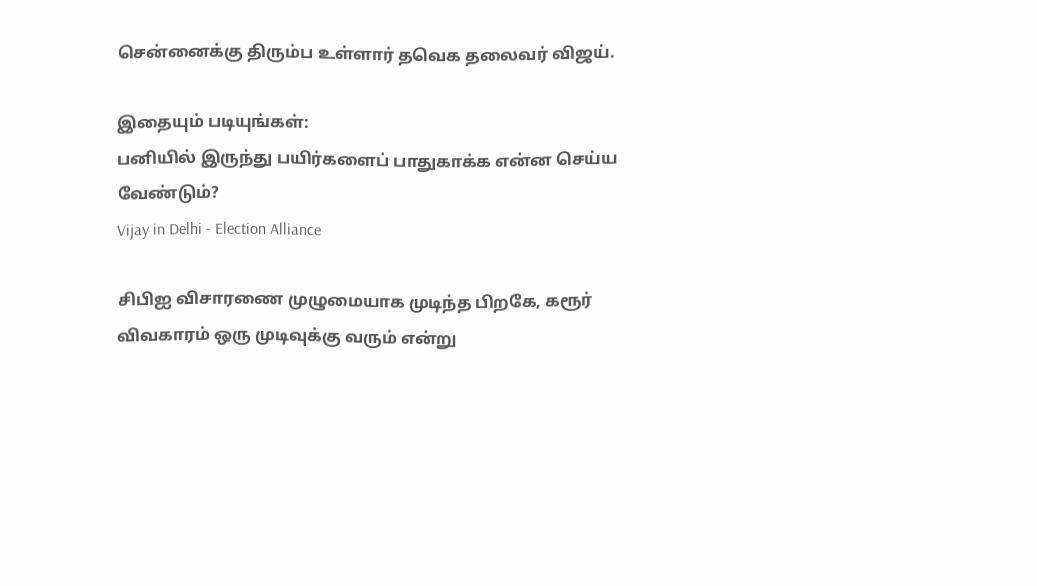சென்னைக்கு திரும்ப உள்ளார் தவெக தலைவர் விஜய்.

இதையும் படியுங்கள்:
பனியில் இருந்து பயிர்களைப் பாதுகாக்க என்ன செய்ய வேண்டும்?
Vijay in Delhi - Election Alliance

சிபிஐ விசாரணை முழுமையாக முடிந்த பிறகே, கரூர் விவகாரம் ஒரு முடிவுக்கு வரும் என்று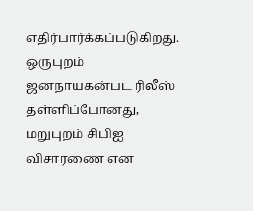எதிர்பார்க்கப்படுகிறது. ஒருபுறம் ஜனநாயகன்பட ரிலீஸ் தள்ளிப்போனது, மறுபுறம் சிபிஐ விசாரணை என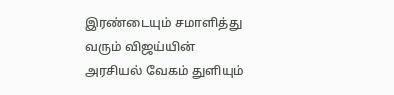இரண்டையும் சமாளித்து வரும் விஜய்யின் அரசியல் வேகம் துளியும்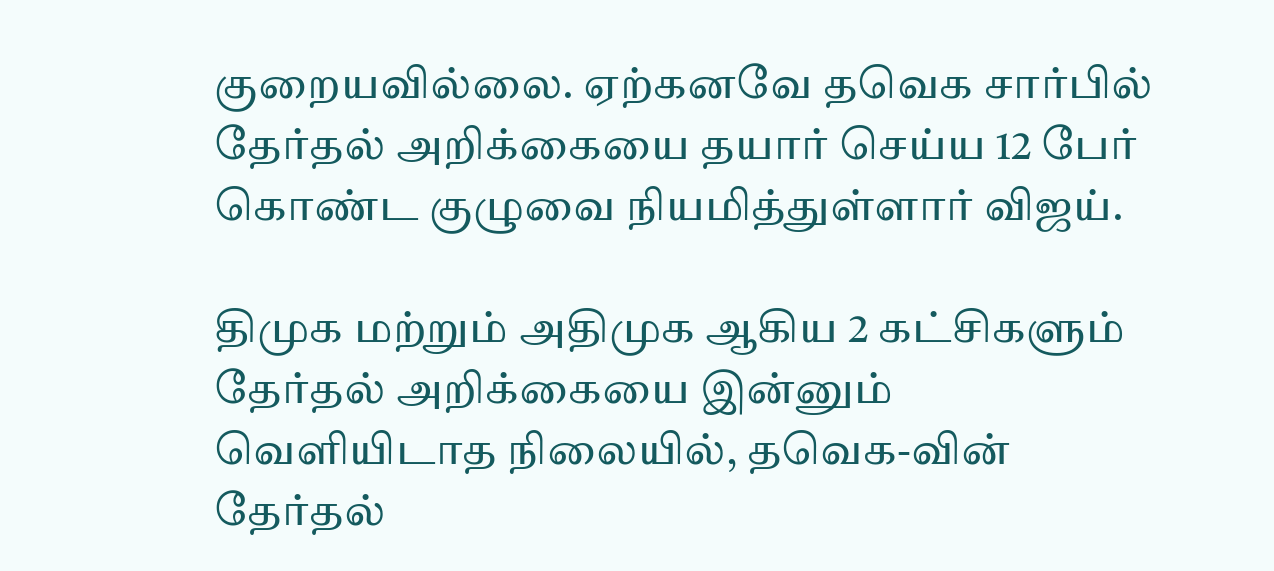குறையவில்லை. ஏற்கனவே தவெக சார்பில் தேர்தல் அறிக்கையை தயார் செய்ய 12 பேர் கொண்ட குழுவை நியமித்துள்ளார் விஜய்.

திமுக மற்றும் அதிமுக ஆகிய 2 கட்சிகளும் தேர்தல் அறிக்கையை இன்னும் வெளியிடாத நிலையில், தவெக-வின் தேர்தல்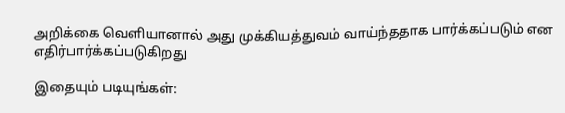அறிக்கை வெளியானால் அது முக்கியத்துவம் வாய்ந்ததாக பார்க்கப்படும் என எதிர்பார்க்கப்படுகிறது

இதையும் படியுங்கள்: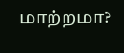மாற்றமா?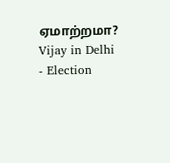ஏமாற்றமா?
Vijay in Delhi - Election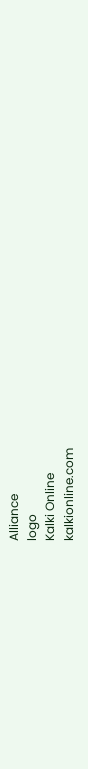Alliance
logo
Kalki Online
kalkionline.com